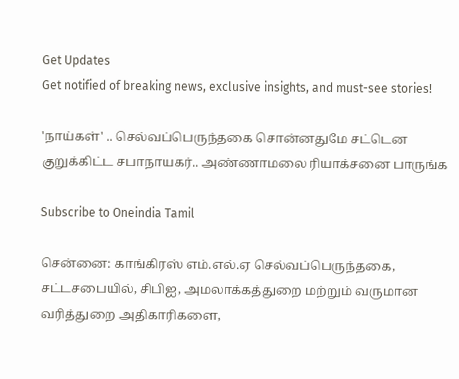Get Updates
Get notified of breaking news, exclusive insights, and must-see stories!

'நாய்கள்' .. செல்வப்பெருந்தகை சொன்னதுமே சட்டென குறுக்கிட்ட சபாநாயகர்.. அண்ணாமலை ரியாக்சனை பாருங்க

Subscribe to Oneindia Tamil

சென்னை: காங்கிரஸ் எம்.எல்.ஏ செல்வப்பெருந்தகை, சட்டசபையில், சிபிஐ, அமலாக்கத்துறை மற்றும் வருமான வரித்துறை அதிகாரிகளை,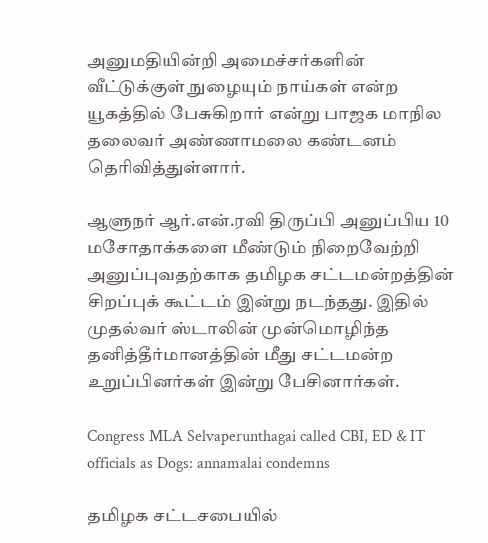அனுமதியின்றி அமைச்சர்களின் வீட்டுக்குள் நுழையும் நாய்கள் என்ற யூகத்தில் பேசுகிறார் என்று பாஜக மாநில தலைவர் அண்ணாமலை கண்டனம் தெரிவித்துள்ளார்.

ஆளுநர் ஆர்.என்.ரவி திருப்பி அனுப்பிய 10 மசோதாக்களை மீண்டும் நிறைவேற்றி அனுப்புவதற்காக தமிழக சட்டமன்றத்தின் சிறப்புக் கூட்டம் இன்று நடந்தது. இதில் முதல்வர் ஸ்டாலின் முன்மொழிந்த தனித்தீர்மானத்தின் மீது சட்டமன்ற உறுப்பினர்கள் இன்று பேசினார்கள்.

Congress MLA Selvaperunthagai called CBI, ED & IT officials as Dogs: annamalai condemns

தமிழக சட்டசபையில்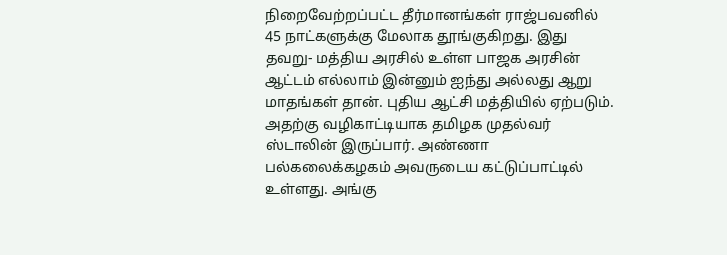நிறைவேற்றப்பட்ட தீர்மானங்கள் ராஜ்பவனில் 45 நாட்களுக்கு மேலாக தூங்குகிறது. இது தவறு- மத்திய அரசில் உள்ள பாஜக அரசின் ஆட்டம் எல்லாம் இன்னும் ஐந்து அல்லது ஆறு மாதங்கள் தான். புதிய ஆட்சி மத்தியில் ஏற்படும். அதற்கு வழிகாட்டியாக தமிழக முதல்வர் ஸ்டாலின் இருப்பார். அண்ணா பல்கலைக்கழகம் அவருடைய கட்டுப்பாட்டில் உள்ளது. அங்கு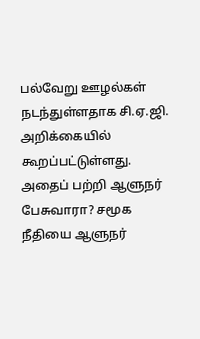பல்வேறு ஊழல்கள் நடந்துள்ளதாக சி.ஏ.ஜி. அறிக்கையில் கூறப்பட்டுள்ளது. அதைப் பற்றி ஆளுநர் பேசுவாரா? சமூக நீதியை ஆளுநர்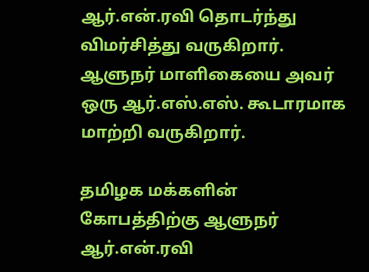ஆர்.என்.ரவி தொடர்ந்து விமர்சித்து வருகிறார். ஆளுநர் மாளிகையை அவர் ஒரு ஆர்.எஸ்.எஸ். கூடாரமாக மாற்றி வருகிறார்.

தமிழக மக்களின் கோபத்திற்கு ஆளுநர் ஆர்.என்.ரவி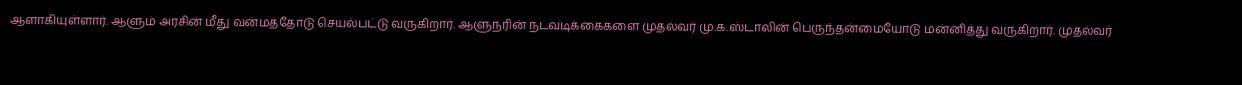ஆளாகியுள்ளார். ஆளும் அரசின் மீது வன்மத்தோடு செயல்பட்டு வருகிறார். ஆளுநரின் நடவடிக்கைகளை முதல்வர் மு.க.ஸ்டாலின் பெருந்தன்மையோடு மன்னித்து வருகிறார். முதல்வர்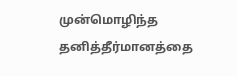முன்மொழிந்த தனித்தீர்மானத்தை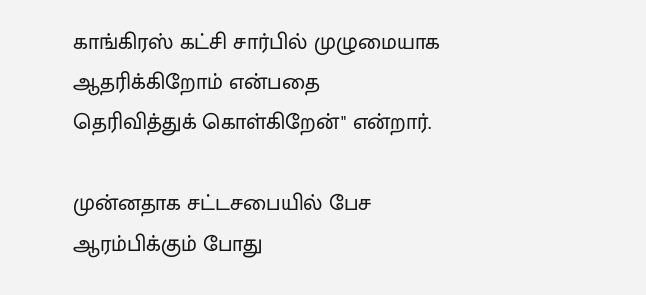காங்கிரஸ் கட்சி சார்பில் முழுமையாக ஆதரிக்கிறோம் என்பதை தெரிவித்துக் கொள்கிறேன்" என்றார்.

முன்னதாக சட்டசபையில் பேச ஆரம்பிக்கும் போது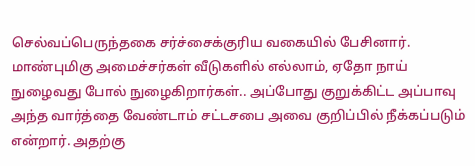செல்வப்பெருந்தகை சர்ச்சைக்குரிய வகையில் பேசினார். மாண்புமிகு அமைச்சர்கள் வீடுகளில் எல்லாம், ஏதோ நாய் நுழைவது போல் நுழைகிறார்கள்.. அப்போது குறுக்கிட்ட அப்பாவு அந்த வார்த்தை வேண்டாம் சட்டசபை அவை குறிப்பில் நீக்கப்படும் என்றார். அதற்கு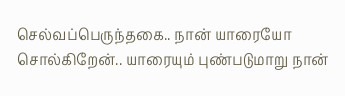செல்வப்பெருந்தகை.. நான் யாரையோ சொல்கிறேன்.. யாரையும் புண்படுமாறு நான்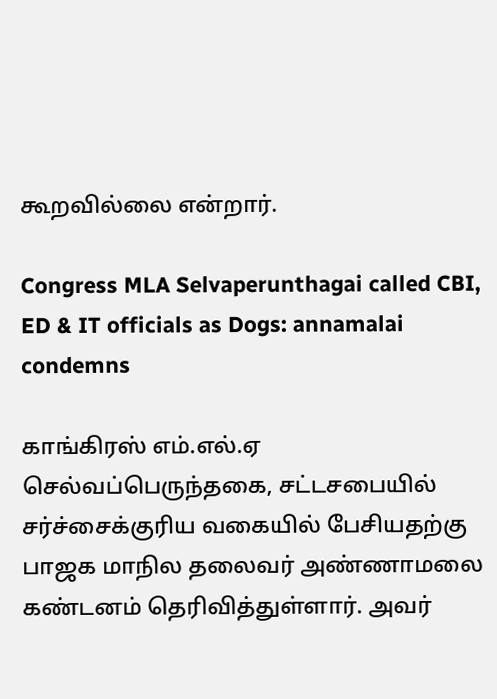கூறவில்லை என்றார்.

Congress MLA Selvaperunthagai called CBI, ED & IT officials as Dogs: annamalai condemns

காங்கிரஸ் எம்.எல்.ஏ செல்வப்பெருந்தகை, சட்டசபையில் சர்ச்சைக்குரிய வகையில் பேசியதற்கு பாஜக மாநில தலைவர் அண்ணாமலை கண்டனம் தெரிவித்துள்ளார். அவர்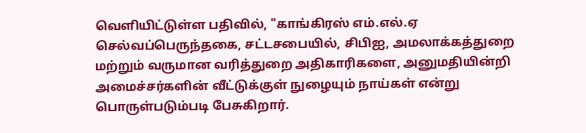வெளியிட்டுள்ள பதிவில், "காங்கிரஸ் எம்.எல்.ஏ செல்வப்பெருந்தகை, சட்டசபையில், சிபிஐ, அமலாக்கத்துறை மற்றும் வருமான வரித்துறை அதிகாரிகளை, அனுமதியின்றி அமைச்சர்களின் வீட்டுக்குள் நுழையும் நாய்கள் என்று பொருள்படும்படி பேசுகிறார்.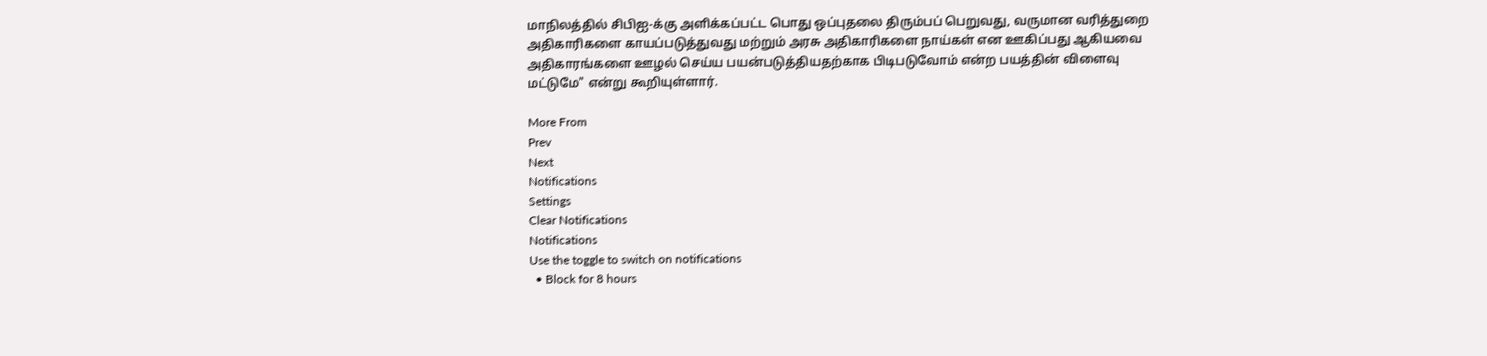மாநிலத்தில் சிபிஐ-க்கு அளிக்கப்பட்ட பொது ஒப்புதலை திரும்பப் பெறுவது, வருமான வரித்துறை அதிகாரிகளை காயப்படுத்துவது மற்றும் அரசு அதிகாரிகளை நாய்கள் என ஊகிப்பது ஆகியவை அதிகாரங்களை ஊழல் செய்ய பயன்படுத்தியதற்காக பிடிபடுவோம் என்ற பயத்தின் விளைவு மட்டுமே" என்று கூறியுள்ளார்.

More From
Prev
Next
Notifications
Settings
Clear Notifications
Notifications
Use the toggle to switch on notifications
  • Block for 8 hours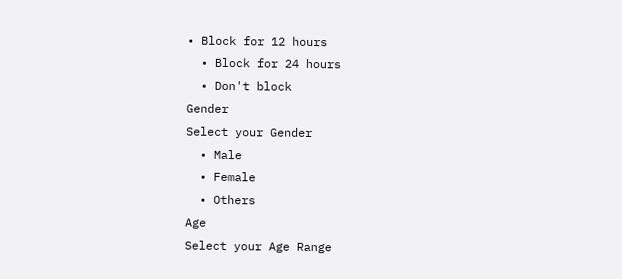• Block for 12 hours
  • Block for 24 hours
  • Don't block
Gender
Select your Gender
  • Male
  • Female
  • Others
Age
Select your Age Range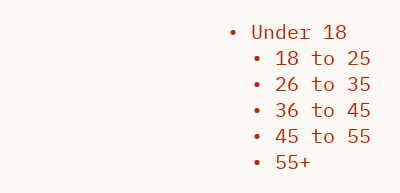• Under 18
  • 18 to 25
  • 26 to 35
  • 36 to 45
  • 45 to 55
  • 55+